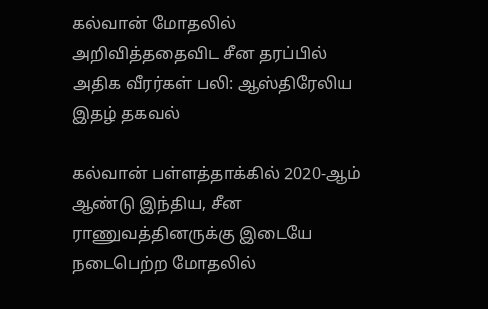கல்வான் மோதலில் அறிவித்ததைவிட சீன தரப்பில் அதிக வீரர்கள் பலி: ஆஸ்திரேலிய இதழ் தகவல்

கல்வான் பள்ளத்தாக்கில் 2020-ஆம் ஆண்டு இந்திய, சீன ராணுவத்தினருக்கு இடையே நடைபெற்ற மோதலில்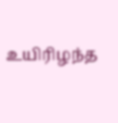உயிரிழந்த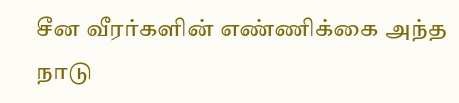சீன வீரர்களின் எண்ணிக்கை அந்த நாடு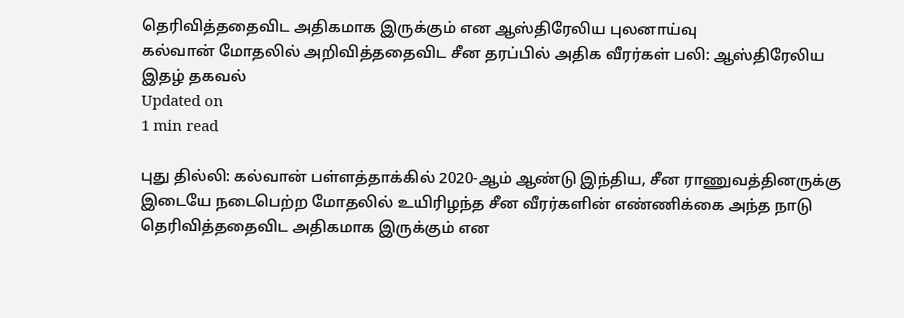தெரிவித்ததைவிட அதிகமாக இருக்கும் என ஆஸ்திரேலிய புலனாய்வு
கல்வான் மோதலில் அறிவித்ததைவிட சீன தரப்பில் அதிக வீரர்கள் பலி: ஆஸ்திரேலிய இதழ் தகவல்
Updated on
1 min read

புது தில்லி: கல்வான் பள்ளத்தாக்கில் 2020-ஆம் ஆண்டு இந்திய, சீன ராணுவத்தினருக்கு இடையே நடைபெற்ற மோதலில் உயிரிழந்த சீன வீரர்களின் எண்ணிக்கை அந்த நாடு தெரிவித்ததைவிட அதிகமாக இருக்கும் என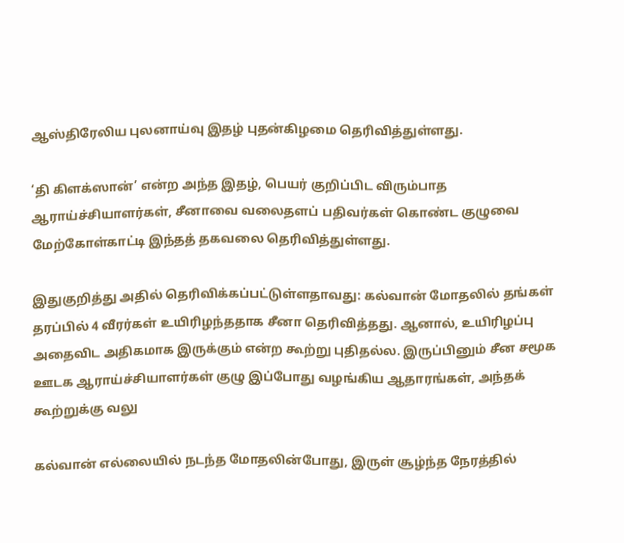ஆஸ்திரேலிய புலனாய்வு இதழ் புதன்கிழமை தெரிவித்துள்ளது.

‘தி கிளக்ஸான்’ என்ற அந்த இதழ், பெயர் குறிப்பிட விரும்பாத ஆராய்ச்சியாளர்கள், சீனாவை வலைதளப் பதிவர்கள் கொண்ட குழுவை மேற்கோள்காட்டி இந்தத் தகவலை தெரிவித்துள்ளது.

இதுகுறித்து அதில் தெரிவிக்கப்பட்டுள்ளதாவது: கல்வான் மோதலில் தங்கள் தரப்பில் 4 வீரர்கள் உயிரிழந்ததாக சீனா தெரிவித்தது. ஆனால், உயிரிழப்பு அதைவிட அதிகமாக இருக்கும் என்ற கூற்று புதிதல்ல. இருப்பினும் சீன சமூக ஊடக ஆராய்ச்சியாளர்கள் குழு இப்போது வழங்கிய ஆதாரங்கள், அந்தக் கூற்றுக்கு வலு

கல்வான் எல்லையில் நடந்த மோதலின்போது, இருள் சூழ்ந்த நேரத்தில்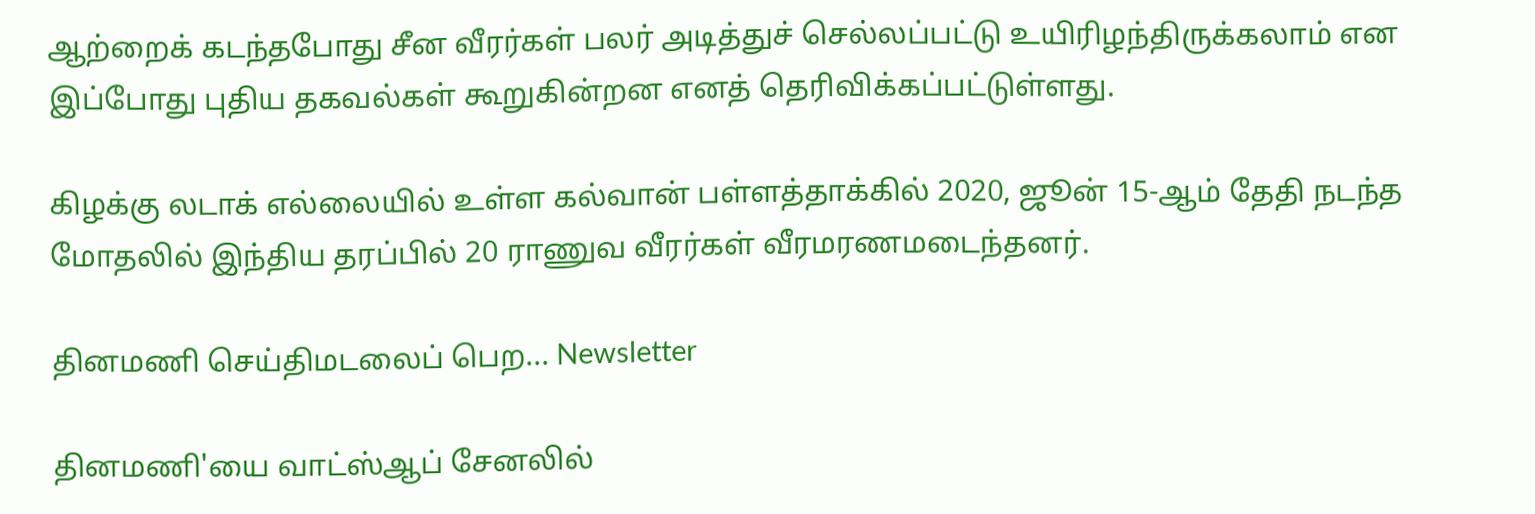ஆற்றைக் கடந்தபோது சீன வீரர்கள் பலர் அடித்துச் செல்லப்பட்டு உயிரிழந்திருக்கலாம் என இப்போது புதிய தகவல்கள் கூறுகின்றன எனத் தெரிவிக்கப்பட்டுள்ளது.

கிழக்கு லடாக் எல்லையில் உள்ள கல்வான் பள்ளத்தாக்கில் 2020, ஜூன் 15-ஆம் தேதி நடந்த மோதலில் இந்திய தரப்பில் 20 ராணுவ வீரர்கள் வீரமரணமடைந்தனர்.

தினமணி செய்திமடலைப் பெற... Newsletter

தினமணி'யை வாட்ஸ்ஆப் சேனலில்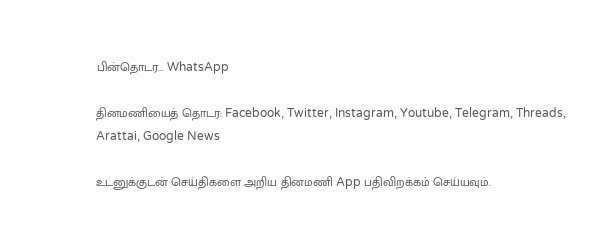பின்தொடர... WhatsApp

தினமணியைத் தொடர: Facebook, Twitter, Instagram, Youtube, Telegram, Threads, Arattai, Google News

உடனுக்குடன் செய்திகளை அறிய தினமணி App பதிவிறக்கம் செய்யவும்.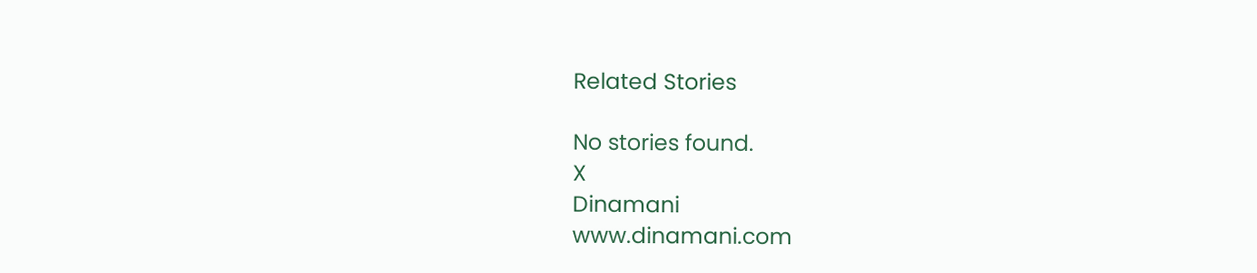Related Stories

No stories found.
X
Dinamani
www.dinamani.com